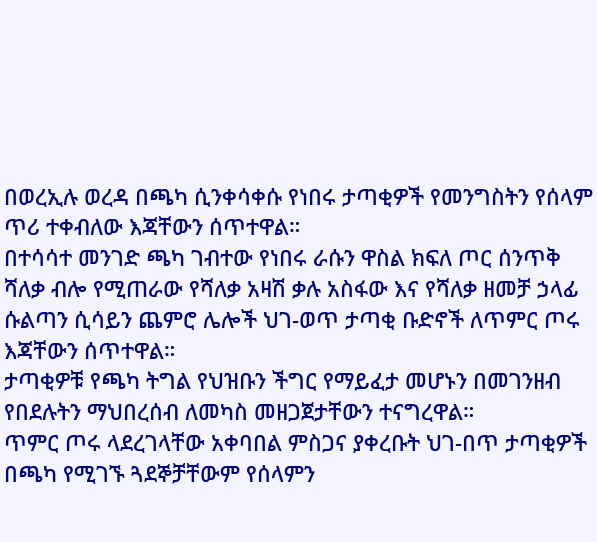በወረኢሉ ወረዳ በጫካ ሲንቀሳቀሱ የነበሩ ታጣቂዎች የመንግስትን የሰላም ጥሪ ተቀብለው እጃቸውን ሰጥተዋል።
በተሳሳተ መንገድ ጫካ ገብተው የነበሩ ራሱን ዋስል ክፍለ ጦር ሰንጥቅ ሻለቃ ብሎ የሚጠራው የሻለቃ አዛሽ ቃሉ አስፋው እና የሻለቃ ዘመቻ ኃላፊ ሱልጣን ሲሳይን ጨምሮ ሌሎች ህገ-ወጥ ታጣቂ ቡድኖች ለጥምር ጦሩ እጃቸውን ሰጥተዋል።
ታጣቂዎቹ የጫካ ትግል የህዝቡን ችግር የማይፈታ መሆኑን በመገንዘብ የበደሉትን ማህበረሰብ ለመካስ መዘጋጀታቸውን ተናግረዋል።
ጥምር ጦሩ ላደረገላቸው አቀባበል ምስጋና ያቀረቡት ህገ-በጥ ታጣቂዎች በጫካ የሚገኙ ጓደኞቻቸውም የሰላምን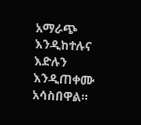አማራጭ እንዲከተሉና እድሉን እንዲጠቀሙ አሳስበዋል።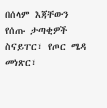በሰላም እጃቸውን የሰጡ ታጣቂዎች ስናይፐር፣ የጦር ሜዳ መነጽር፣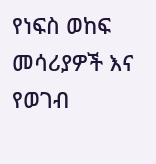የነፍስ ወከፍ መሳሪያዎች እና የወገብ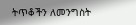ትጥቆችን ለመንግስት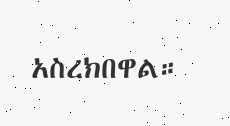አስረክበዋል።